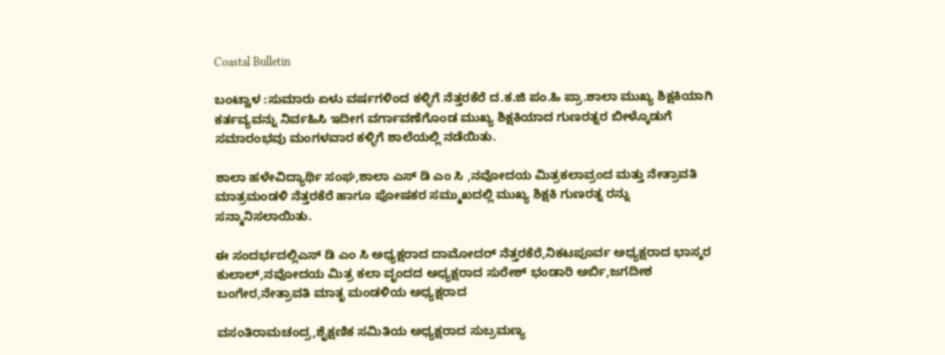Coastal Bulletin

ಬಂಟ್ವಾಳ :ಸುಮಾರು ಏಳು ವರ್ಷಗಳಿಂದ ಕಳ್ಳಿಗೆ ನೆತ್ತರಕೆರೆ ದ.ಕ.ಜಿ ಪಂ.ಹಿ ಪ್ರಾ.ಶಾಲಾ ಮುಖ್ಯ ಶಿಕ್ಷಕಿಯಾಗಿ ಕರ್ತವ್ಯವನ್ನು ನಿರ್ವಹಿಸಿ ಇದೀಗ ವರ್ಗಾವಣೆಗೊಂಡ ಮುಖ್ಯ ಶಿಕ್ಷಕಿಯಾದ ಗುಣರತ್ನರ ಬೀಳ್ಕೊಡುಗೆ ಸಮಾರಂಭವು ಮಂಗಳವಾರ ಕಳ್ಳಿಗೆ ಶಾಲೆಯಲ್ಲಿ ನಡೆಯಿತು.

ಶಾಲಾ ಹಳೇವಿದ್ಯಾರ್ಥಿ ಸಂಘ,ಶಾಲಾ ಎಸ್ ಡಿ ಎಂ ಸಿ ,ನವೋದಯ ಮಿತ್ರಕಲಾವ್ರಂದ ಮತ್ತು ನೇತ್ರಾವತಿ ಮಾತ್ರಮಂಡಳಿ ನೆತ್ತರಕೆರೆ ಹಾಗೂ ಪೋಷಕರ ಸಮ್ಮುಖದಲ್ಲಿ ಮುಖ್ಯ ಶಿಕ್ಷಕಿ ಗುಣರತ್ನ ರನ್ನು ಸನ್ಮಾನಿಸಲಾಯಿತು.

ಈ ಸಂದರ್ಭದಲ್ಲಿಎಸ್ ಡಿ ಎಂ ಸಿ ಅಧ್ಯಕ್ಷರಾದ ದಾಮೋದರ್ ನೆತ್ತರಕೆರೆ,ನಿಕಟಪೂರ್ವ ಅಧ್ಯಕ್ಷರಾದ ಭಾಸ್ಕರ ಕುಲಾಲ್,ನವೋದಯ ಮಿತ್ರ ಕಲಾ ವೃಂದದ ಅಧ್ಯಕ್ಷರಾದ ಸುರೇಶ್ ಭಂಡಾರಿ ಅರ್ಬಿ,ಜಗದೀಶ ಬಂಗೇರ,ನೇತ್ರಾವತಿ ಮಾತೃ ಮಂಡಳಿಯ ಅಧ್ಯಕ್ಷರಾದ

ವಸಂತಿರಾಮಚಂದ್ರ,ಶೈಕ್ಷಣಿಕ ಸಮಿತಿಯ ಅಧ್ಯಕ್ಷರಾದ ಸುಬ್ರಮಣ್ಯ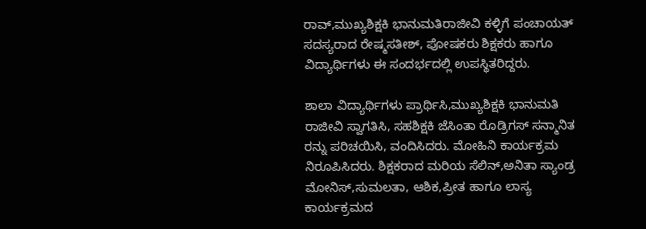ರಾವ್,ಮುಖ್ಯಶಿಕ್ಷಕಿ ಭಾನುಮತಿರಾಜೀವಿ ಕಳ್ಳಿಗೆ ಪಂಚಾಯತ್ ಸದಸ್ಯರಾದ ರೇಷ್ಮಸತೀಶ್, ಪೋಷಕರು ಶಿಕ್ಷಕರು ಹಾಗೂ ವಿದ್ಯಾರ್ಥಿಗಳು ಈ ಸಂದರ್ಭದಲ್ಲಿ ಉಪಸ್ಥಿತರಿದ್ದರು.

ಶಾಲಾ ವಿದ್ಯಾರ್ಥಿಗಳು ಪ್ರಾರ್ಥಿಸಿ,ಮುಖ್ಯಶಿಕ್ಷಕಿ ಭಾನುಮತಿ ರಾಜೀವಿ ಸ್ವಾಗತಿಸಿ, ಸಹಶಿಕ್ಷಕಿ ಜೆಸಿಂತಾ ರೊಡ್ರಿಗಸ್ ಸನ್ಮಾನಿತ ರನ್ನು ಪರಿಚಯಿಸಿ, ವಂದಿಸಿದರು. ಮೋಹಿನಿ ಕಾರ್ಯಕ್ರಮ ನಿರೂಪಿಸಿದರು. ಶಿಕ್ಷಕರಾದ ಮರಿಯ ಸೆಲಿನ್,ಅನಿತಾ ಸ್ಯಾಂಡ್ರ ಮೋನಿಸ್,ಸುಮಲತಾ, ಆಶಿಕ,ಪ್ರೀತ ಹಾಗೂ ಲಾಸ್ಯ ಕಾರ್ಯಕ್ರಮದ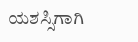ಯಶಸ್ಸಿಗಾಗಿ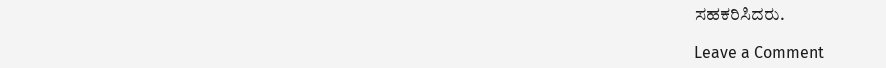ಸಹಕರಿಸಿದರು.

Leave a Comment